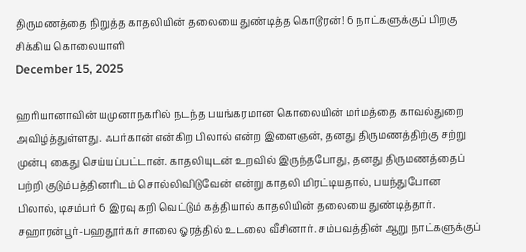திருமணத்தை நிறுத்த காதலியின் தலையை துண்டித்த கொடூரன்! 6 நாட்களுக்குப் பிறகு சிக்கிய கொலையாளி
December 15, 2025

ஹரியானாவின் யமுனாநகரில் நடந்த பயங்கரமான கொலையின் மர்மத்தை காவல்துறை அவிழ்த்துள்ளது. ஃபர்கான் என்கிற பிலால் என்ற இளைஞன், தனது திருமணத்திற்கு சற்று முன்பு கைது செய்யப்பட்டான். காதலியுடன் உறவில் இருந்தபோது, தனது திருமணத்தைப் பற்றி குடும்பத்தினரிடம் சொல்லிவிடுவேன் என்று காதலி மிரட்டியதால், பயந்துபோன பிலால், டிசம்பர் 6 இரவு கறி வெட்டும் கத்தியால் காதலியின் தலையை துண்டித்தார். சஹாரன்பூர்-பஹதூர்கர் சாலை ஓரத்தில் உடலை வீசினார். சம்பவத்தின் ஆறு நாட்களுக்குப்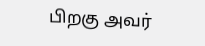பிறகு அவர்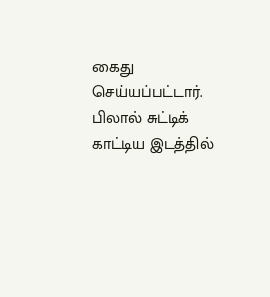கைது செய்யப்பட்டார். பிலால் சுட்டிக் காட்டிய இடத்தில்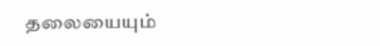தலையையும்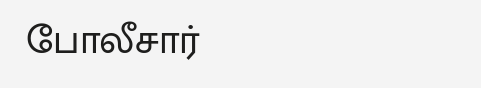போலீசார்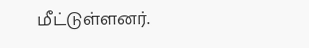மீட்டுள்ளனர்.